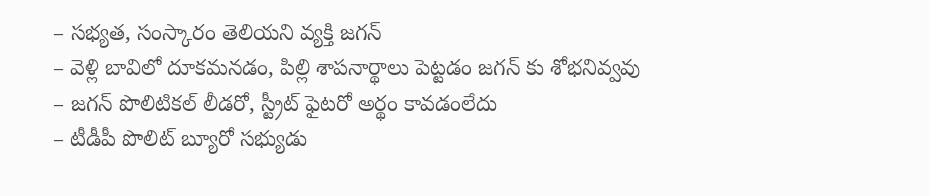– సభ్యత, సంస్కారం తెలియని వ్యక్తి జగన్
– వెళ్లి బావిలో దూకమనడం, పిల్లి శాపనార్థాలు పెట్టడం జగన్ కు శోభనివ్వవు
– జగన్ పొలిటికల్ లీడరో, స్ట్రీట్ ఫైటరో అర్థం కావడంలేదు
– టీడీపీ పొలిట్ బ్యూరో సభ్యుడు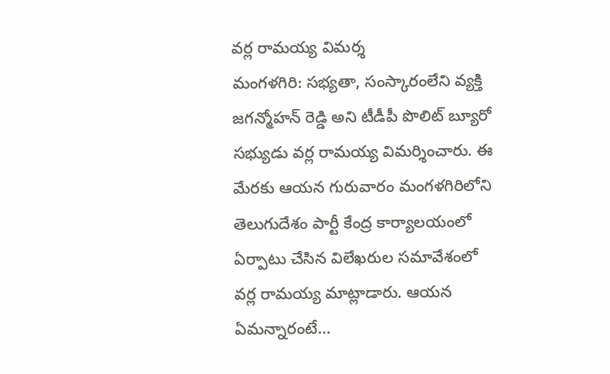వర్ల రామయ్య విమర్శ
మంగళగిరి: సభ్యతా, సంస్కారంలేని వ్యక్తి జగన్మోహన్ రెడ్డి అని టీడీపీ పొలిట్ బ్యూరో సభ్యుడు వర్ల రామయ్య విమర్శించారు. ఈ మేరకు ఆయన గురువారం మంగళగిరిలోని తెలుగుదేశం పార్టీ కేంద్ర కార్యాలయంలో ఏర్పాటు చేసిన విలేఖరుల సమావేశంలో వర్ల రామయ్య మాట్లాడారు. ఆయన ఏమన్నారంటే…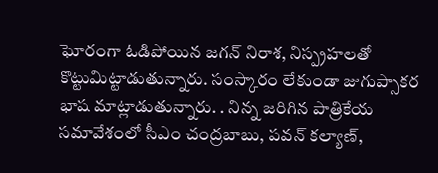ఘోరంగా ఓడిపోయిన జగన్ నిరాశ, నిస్ప్రహలతో కొట్టుమిట్టాడుతున్నారు. సంస్కారం లేకుండా జుగుప్సాకర భాష మాట్లాడుతున్నారు. . నిన్న జరిగిన పాత్రికేయ సమావేశంలో సీఎం చంద్రబాబు, పవన్ కల్యాణ్,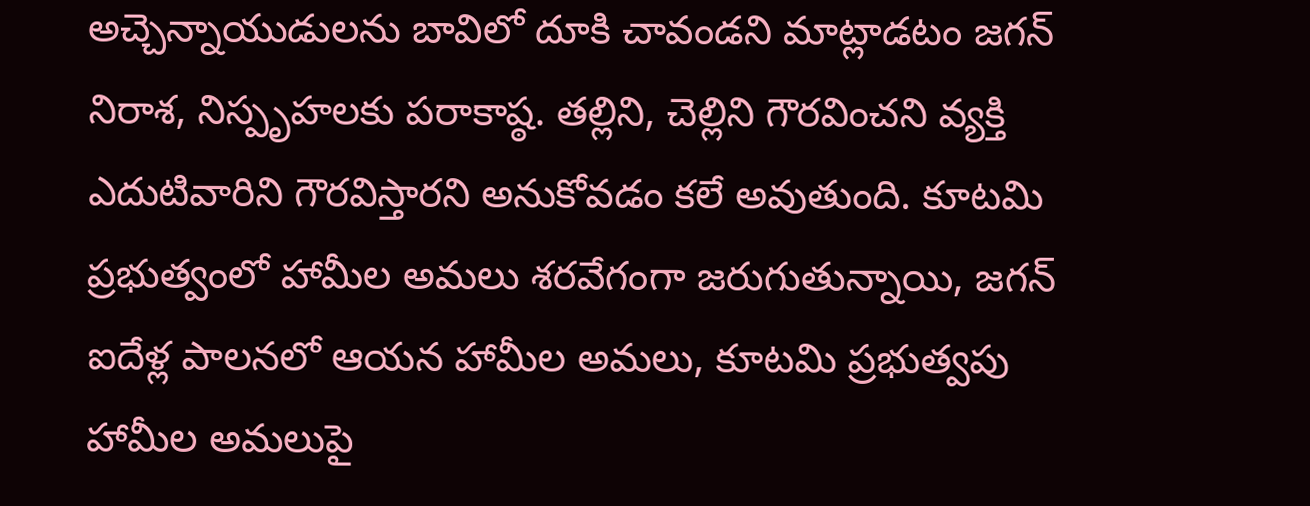అచ్చెన్నాయుడులను బావిలో దూకి చావండని మాట్లాడటం జగన్ నిరాశ, నిస్పృహలకు పరాకాష్ఠ. తల్లిని, చెల్లిని గౌరవించని వ్యక్తి ఎదుటివారిని గౌరవిస్తారని అనుకోవడం కలే అవుతుంది. కూటమి ప్రభుత్వంలో హామీల అమలు శరవేగంగా జరుగుతున్నాయి, జగన్ ఐదేళ్ల పాలనలో ఆయన హామీల అమలు, కూటమి ప్రభుత్వపు హామీల అమలుపై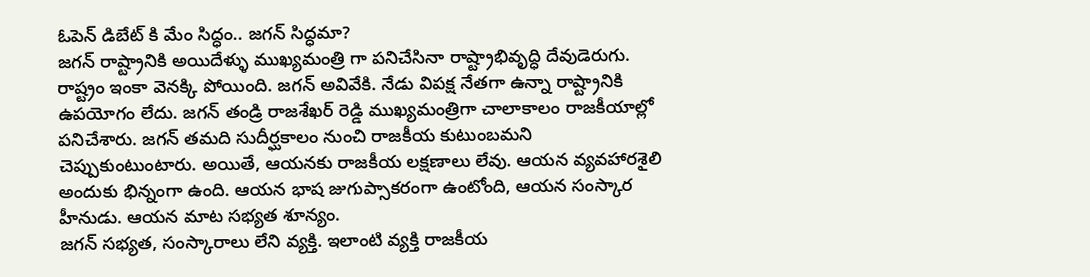ఓపెన్ డిబేట్ కి మేం సిద్ధం.. జగన్ సిద్ధమా?
జగన్ రాష్ట్రానికి అయిదేళ్ళు ముఖ్యమంత్రి గా పనిచేసినా రాష్ట్రాభివృద్ధి దేవుడెరుగు. రాష్ట్రం ఇంకా వెనక్కి పోయింది. జగన్ అవివేకి. నేడు విపక్ష నేతగా ఉన్నా రాష్ట్రానికి ఉపయోగం లేదు. జగన్ తండ్రి రాజశేఖర్ రెడ్డి ముఖ్యమంత్రిగా చాలాకాలం రాజకీయాల్లో పనిచేశారు. జగన్ తమది సుదీర్ఘకాలం నుంచి రాజకీయ కుటుంబమని చెప్పుకుంటుంటారు. అయితే, ఆయనకు రాజకీయ లక్షణాలు లేవు. ఆయన వ్యవహారశైలి అందుకు భిన్నంగా ఉంది. ఆయన భాష జుగుప్సాకరంగా ఉంటోంది, ఆయన సంస్కార హీనుడు. ఆయన మాట సభ్యత శూన్యం.
జగన్ సభ్యత, సంస్కారాలు లేని వ్యక్తి. ఇలాంటి వ్యక్తి రాజకీయ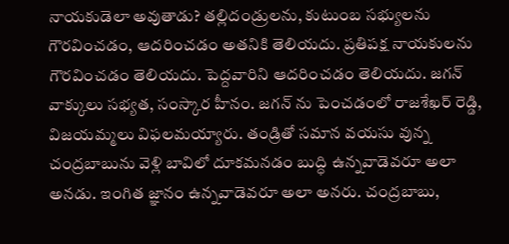నాయకుడెలా అవుతాడు? తల్లిదండ్రులను, కుటుంబ సభ్యులను గౌరవించడం, ఆదరించడం అతనికి తెలియదు. ప్రతిపక్ష నాయకులను గౌరవించడం తెలియదు. పెద్దవారిని ఆదరించడం తెలియదు. జగన్ వాక్కులు సభ్యత, సంస్కార హీనం. జగన్ ను పెంచడంలో రాజశేఖర్ రెడ్డి, విజయమ్మలు విఫలమయ్యారు. తండ్రితో సమాన వయసు వున్న చంద్రబాబును వెళ్లి బావిలో దూకమనడం బుద్ధి ఉన్నవాడెవరూ అలా అనడు. ఇంగిత జ్ఞానం ఉన్నవాడెవరూ అలా అనరు. చంద్రబాబు,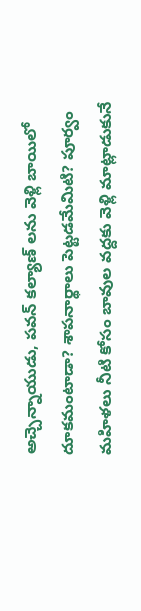అచ్చెన్నాయుడు, పవన్ కల్యాణ్ లను వెళ్లి బాయిలో దూకమంటాడా? శాపనార్థాలు పెట్టడమేమిటి? పూర్వం మహిళలు నీటి కోసం బావుల వద్దకు వెళ్లి మాట్లాడుకునే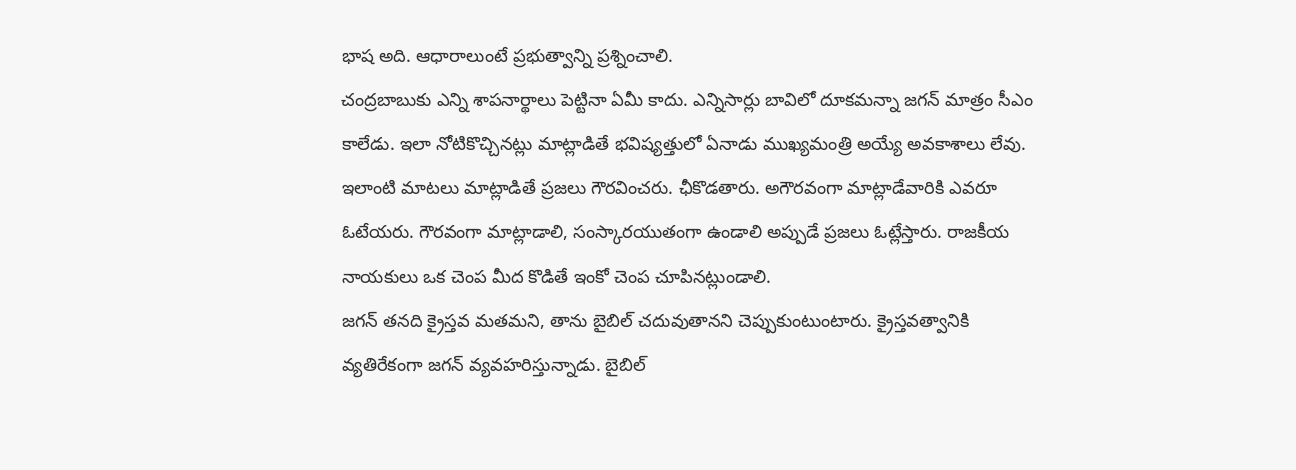భాష అది. ఆధారాలుంటే ప్రభుత్వాన్ని ప్రశ్నించాలి.
చంద్రబాబుకు ఎన్ని శాపనార్థాలు పెట్టినా ఏమీ కాదు. ఎన్నిసార్లు బావిలో దూకమన్నా జగన్ మాత్రం సీఎం కాలేడు. ఇలా నోటికొచ్చినట్లు మాట్లాడితే భవిష్యత్తులో ఏనాడు ముఖ్యమంత్రి అయ్యే అవకాశాలు లేవు. ఇలాంటి మాటలు మాట్లాడితే ప్రజలు గౌరవించరు. ఛీకొడతారు. అగౌరవంగా మాట్లాడేవారికి ఎవరూ ఓటేయరు. గౌరవంగా మాట్లాడాలి, సంస్కారయుతంగా ఉండాలి అప్పుడే ప్రజలు ఓట్లేస్తారు. రాజకీయ నాయకులు ఒక చెంప మీద కొడితే ఇంకో చెంప చూపినట్లుండాలి.
జగన్ తనది క్రైస్తవ మతమని, తాను బైబిల్ చదువుతానని చెప్పుకుంటుంటారు. క్రైస్తవత్వానికి వ్యతిరేకంగా జగన్ వ్యవహరిస్తున్నాడు. బైబిల్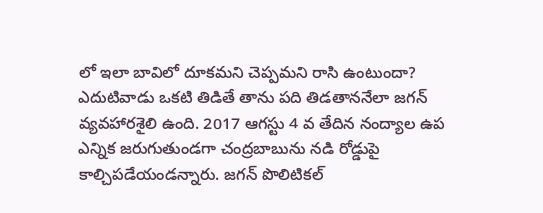లో ఇలా బావిలో దూకమని చెప్పమని రాసి ఉంటుందా? ఎదుటివాడు ఒకటి తిడితే తాను పది తిడతాననేలా జగన్ వ్యవహారశైలి ఉంది. 2017 ఆగస్టు 4 వ తేదిన నంద్యాల ఉప ఎన్నిక జరుగుతుండగా చంద్రబాబును నడి రోడ్డుపై కాల్చిపడేయండన్నారు. జగన్ పొలిటికల్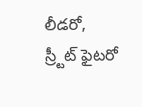లీడరో, స్ర్టీట్ ఫైటరో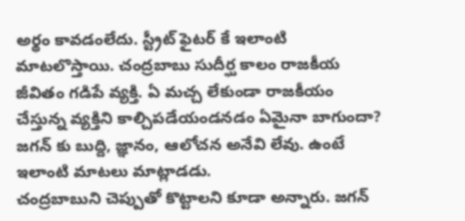అర్థం కావడంలేదు. స్ట్రీట్ ఫైటర్ కే ఇలాంటి మాటలొస్తాయి. చంద్రబాబు సుదీర్ఘ కాలం రాజకీయ జీవితం గడిపే వ్యక్తి. ఏ మచ్చ లేకుండా రాజకీయం చేస్తున్న వ్యక్తిని కాల్చిపడేయండనడం ఏమైనా బాగుందా? జగన్ కు బుద్ది, జ్ఞానం, ఆలోచన అనేవి లేవు. ఉంటే ఇలాంటి మాటలు మాట్లాడడు.
చంద్రబాబుని చెప్పుతో కొట్టాలని కూడా అన్నారు. జగన్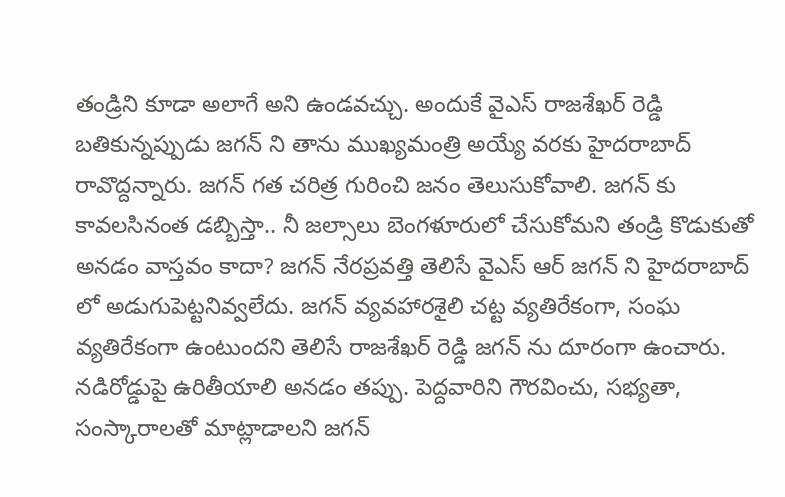తండ్రిని కూడా అలాగే అని ఉండవచ్చు. అందుకే వైఎస్ రాజశేఖర్ రెడ్డి బతికున్నప్పుడు జగన్ ని తాను ముఖ్యమంత్రి అయ్యే వరకు హైదరాబాద్ రావొద్దన్నారు. జగన్ గత చరిత్ర గురించి జనం తెలుసుకోవాలి. జగన్ కు కావలసినంత డబ్బిస్తా.. నీ జల్సాలు బెంగళూరులో చేసుకోమని తండ్రి కొడుకుతో అనడం వాస్తవం కాదా? జగన్ నేరప్రవత్తి తెలిసే వైఎస్ ఆర్ జగన్ ని హైదరాబాద్ లో అడుగుపెట్టనివ్వలేదు. జగన్ వ్యవహారశైలి చట్ట వ్యతిరేకంగా, సంఘ వ్యతిరేకంగా ఉంటుందని తెలిసే రాజశేఖర్ రెడ్డి జగన్ ను దూరంగా ఉంచారు.
నడిరోడ్డుపై ఉరితీయాలి అనడం తప్పు. పెద్దవారిని గౌరవించు, సభ్యతా, సంస్కారాలతో మాట్లాడాలని జగన్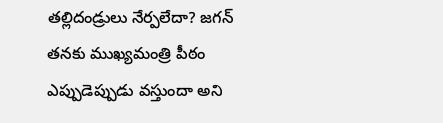తల్లిదండ్రులు నేర్పలేదా? జగన్ తనకు ముఖ్యమంత్రి పీఠం ఎప్పుడెప్పుడు వస్తుందా అని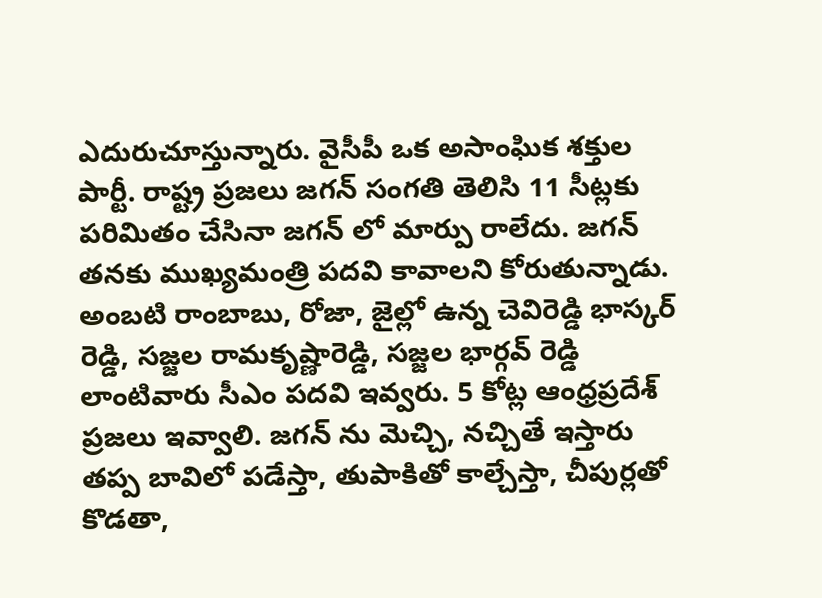ఎదురుచూస్తున్నారు. వైసీపీ ఒక అసాంఘిక శక్తుల పార్టీ. రాష్ట్ర ప్రజలు జగన్ సంగతి తెలిసి 11 సీట్లకు పరిమితం చేసినా జగన్ లో మార్పు రాలేదు. జగన్ తనకు ముఖ్యమంత్రి పదవి కావాలని కోరుతున్నాడు. అంబటి రాంబాబు, రోజా, జైల్లో ఉన్న చెవిరెడ్డి భాస్కర్ రెడ్డి, సజ్జల రామకృష్ణారెడ్డి, సజ్జల భార్గవ్ రెడ్డి లాంటివారు సీఎం పదవి ఇవ్వరు. 5 కోట్ల ఆంధ్రప్రదేశ్ ప్రజలు ఇవ్వాలి. జగన్ ను మెచ్చి, నచ్చితే ఇస్తారు తప్ప బావిలో పడేస్తా, తుపాకితో కాల్చేస్తా, చీపుర్లతో కొడతా,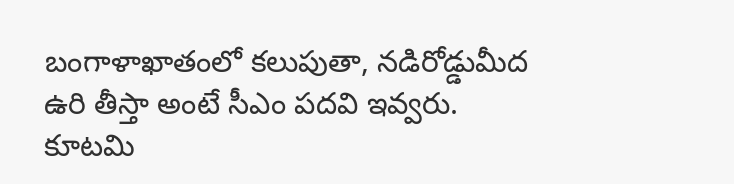బంగాళాఖాతంలో కలుపుతా, నడిరోడ్డుమీద ఉరి తీస్తా అంటే సీఎం పదవి ఇవ్వరు.
కూటమి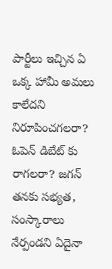పార్టీలు ఇచ్చిన ఏ ఒక్క హామీ అమలు కాలేదని నిరూపించగలరా? ఓపెన్ డిబేట్ కు రాగలరా? జగన్ తనకు సభ్యత, సంస్కారాలు నేర్పండని ఏదైనా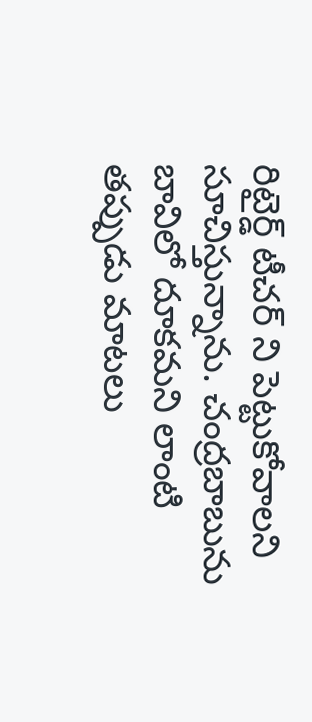రిటైర్డ్ టీచర్ ని పెట్టుకోవాలని సూచిస్తున్నాను. చంద్రబాబును బావిలో దూకమని లాంటి తప్పుడు మాటలు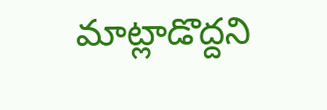మాట్లాడొద్దని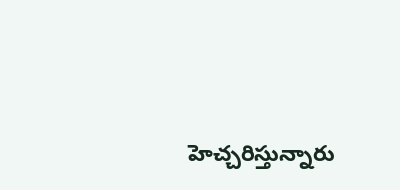హెచ్చరిస్తున్నారు